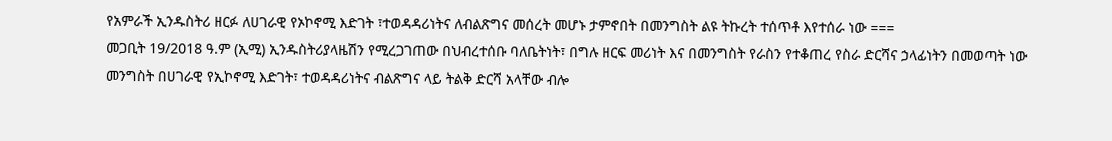የአምራች ኢንዱስትሪ ዘርፉ ለሀገራዊ የኦኮኖሚ እድገት ፣ተወዳዳሪነትና ለብልጽግና መሰረት መሆኑ ታምኖበት በመንግስት ልዩ ትኩረት ተሰጥቶ እየተሰራ ነው ===
መጋቢት 19/2018 ዓ.ም (ኢሚ) ኢንዱስትሪያላዜሽን የሚረጋገጠው በህብረተሰቡ ባለቤትነት፣ በግሉ ዘርፍ መሪነት እና በመንግስት የራስን የተቆጠረ የስራ ድርሻና ኃላፊነትን በመወጣት ነው
መንግስት በሀገራዊ የኢኮኖሚ እድገት፣ ተወዳዳሪነትና ብልጽግና ላይ ትልቅ ድርሻ አላቸው ብሎ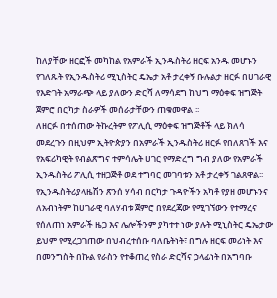ከለያቸው ዘርፎች መካከል የአምራች ኢንዱስትሪ ዘርፍ አንዱ መሆኑን የገለጹት የኢንዱስትሪ ሚኒስትር ዴኤታ አቶ ታረቀኝ ቡሉልታ ዘርፉ በሀገራዊ የእድገት አማራጭ ላይ ያለውን ድርሻ ለማሳደግ ከህግ ማዕቀፍ ዝግጅት ጀምሮ በርካታ ስራዎች መሰራታቸውን ጠቁመዋል ፡፡
ለዘርፉ በተሰጠው ትኩረትም የፖሊሲ ማዕቀፍ ዝግጅቶች ላይ ክለሳ መደረጉን በዚህም ኢትዮጵያን በአምራች ኢንዱስትሪ ዘርፉ የበለጸገች እና የአፍሪካዊት የብልጽግና ተምሳሌት ሀገር የማድረግ ግብ ያለው የአምራች ኢንዱስትሪ ፖሊሲ ተዘጋጅቶ ወደ ተግባር መገባቱን አቶ ታረቀኝ ገልጸዋል፡፡
የኢንዱስትሪያላዜሽን ጽንሰ ሃሳብ በርካታ ጉዳዮችን አካቶ የያዘ መሆኑንና ለአብነትም ከሀገራዊ ባለሃብቱ ጀምሮ በየደረጃው የሚገኘውን የተማረና የሰለጠነ አምራች ዜጋ እና ሌሎችንም ያካተተ ነው ያሉት ሚኒስትር ዴኤታው ይህም የሚረጋገጠው በህብረተሰቡ ባለቤትነት፣ በግሉ ዘርፍ መሪነት እና በመንግስት በኩል የራስን የተቆጠረ የስራ ድርሻና ኃላፊነት በአግባቡ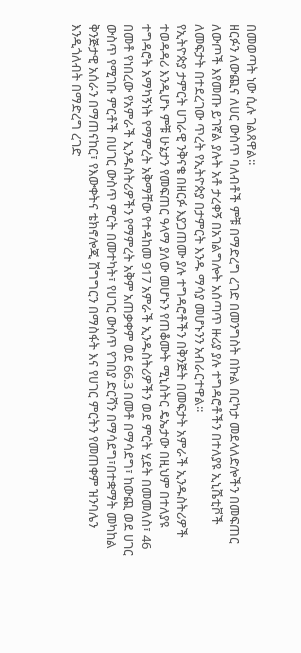በመወጣት ነው ሲሉ ገልጸዋል፡፡
ዘርፉን ለውጪና ለሀር ውስጥ ባለብቶች ምቹ በማድረግ ረገድ በመንግስት በኩል በርካታ መደላለድሎችን በመፍጠር ለውጦች እየመጡ ይገኛል ያሉት አቶ ታረቀኝ በአገልግሎት አሰጣጥ ዙሪያ ያሉ ተግዳሮቶችን በተለያዩ ኢኒሼቲቮች ለመፍታት በተደረገው ጥረት የኢትዮጵያ በታምርት እንዱ ማሳያ መሆኑንን አብራርተዋል፡፡
የኢትዮጵያ ታምርት ሀገራዊ ንቅናቄ በዘርፉ እያጋጠሙ ያሉ ተግዳሮቶችን በቅንጅት በመፍታት አምራች ኢንዱስትሪዎች ተወዳዳሪ እንዲሆኑ ምቹ ሁኔታን የመፍጠር ዓላማ ያለው መሆኑን የጠቆሙት ሚኒስትር ዴኤታው በዚህም በተለያዩ ተግዳሮት አማካኝነት የማምረት አቅማቸው የተዳከመ 917 አምራች ኢንዱስትሪዎችን ወደ ምርት ሂደት በመመለስ፣ 46 በመቶ የነበረው የአምራች ኢንዱስትሪዎችን የማምረት አቅም አጠቃቀም ወደ 66.3 በመቶ በማሳደግ፣ ከውጪ ወደ ሀገር ውስጥ የሚገቡ ምርቶች በሀገር ውስጥ ምርት በመተካት፣ የሀገር ውስጥ የገበያ ድርሻን በማሳደግ፣በተቋማት መካከል ቅንጅታዊ አሰራን በማጠናከር፣ የእውቀትና ቴክኖሎጂ ሽግግርን በማስፋት እና የሀገር ምርትን የመጠቀም ዝንባሌን እንዲጎለብት በማድረግ ረገድ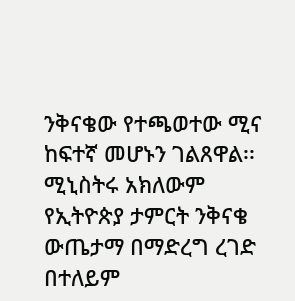ንቅናቄው የተጫወተው ሚና ከፍተኛ መሆኑን ገልጸዋል፡፡
ሚኒስትሩ አክለውም የኢትዮጵያ ታምርት ንቅናቄ ውጤታማ በማድረግ ረገድ በተለይም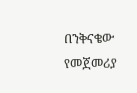በንቅናቄው የመጀመሪያ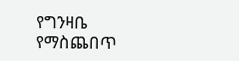የግንዛቤ የማስጨበጥ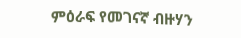ምዕራፍ የመገናኛ ብዙሃን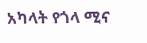አካላት የጎላ ሚና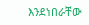እንደነበራቸው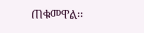ጠቁመዋል፡፡